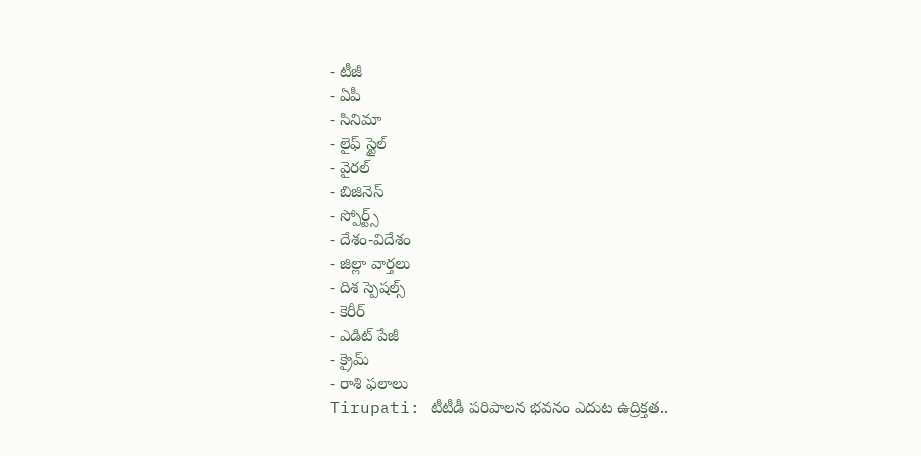- టీజీ
- ఏపీ
- సినిమా
- లైఫ్ స్టైల్
- వైరల్
- బిజినెస్
- స్పోర్ట్స్
- దేశం-విదేశం
- జిల్లా వార్తలు
- దిశ స్పెషల్స్
- కెరీర్
- ఎడిట్ పేజీ
- క్రైమ్
- రాశి ఫలాలు
Tirupati: టీటీడీ పరిపాలన భవనం ఎదుట ఉద్రిక్తత..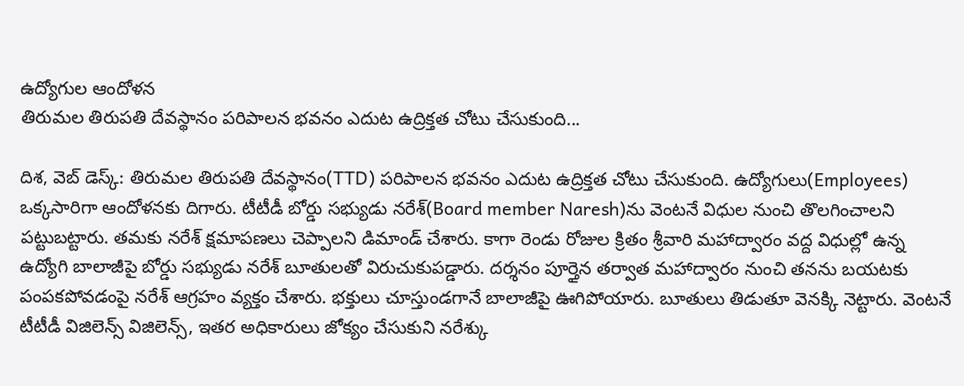ఉద్యోగుల ఆందోళన
తిరుమల తిరుపతి దేవస్థానం పరిపాలన భవనం ఎదుట ఉద్రిక్తత చోటు చేసుకుంది...

దిశ, వెబ్ డెస్క్: తిరుమల తిరుపతి దేవస్థానం(TTD) పరిపాలన భవనం ఎదుట ఉద్రిక్తత చోటు చేసుకుంది. ఉద్యోగులు(Employees) ఒక్కసారిగా ఆందోళనకు దిగారు. టీటీడీ బోర్డు సభ్యుడు నరేశ్(Board member Naresh)ను వెంటనే విధుల నుంచి తొలగించాలని పట్టుబట్టారు. తమకు నరేశ్ క్షమాపణలు చెప్పాలని డిమాండ్ చేశారు. కాగా రెండు రోజుల క్రితం శ్రీవారి మహాద్వారం వద్ద విధుల్లో ఉన్న ఉద్యోగి బాలాజీపై బోర్డు సభ్యుడు నరేశ్ బూతులతో విరుచుకుపడ్డారు. దర్శనం పూర్తైన తర్వాత మహాద్వారం నుంచి తనను బయటకు పంపకపోవడంపై నరేశ్ ఆగ్రహం వ్యక్తం చేశారు. భక్తులు చూస్తుండగానే బాలాజీపై ఊగిపోయారు. బూతులు తిడుతూ వెనక్కి నెట్టారు. వెంటనే టీటీడీ విజిలెన్స్ విజిలెన్స్, ఇతర అధికారులు జోక్యం చేసుకుని నరేశ్కు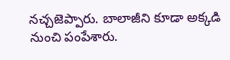నచ్చజెప్పారు. బాలాజీని కూడా అక్కడి నుంచి పంపేశారు.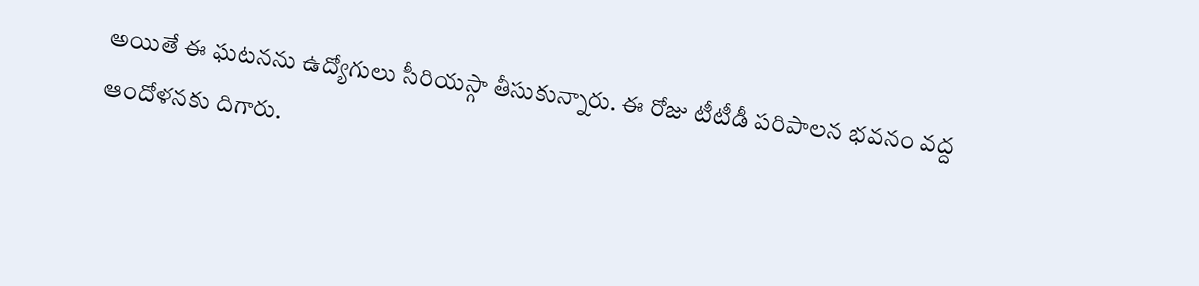అయితే ఈ ఘటనను ఉద్యోగులు సీరియస్గా తీసుకున్నారు. ఈ రోజు టీటీడీ పరిపాలన భవనం వద్ద ఆందోళనకు దిగారు.